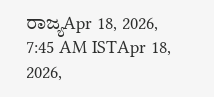ರಾಜ್ಯApr 18, 2026, 7:45 AM ISTApr 18, 2026,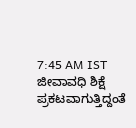7:45 AM IST ಜೀವಾವಧಿ ಶಿಕ್ಷೆ ಪ್ರಕಟವಾಗುತ್ತಿದ್ದಂತೆ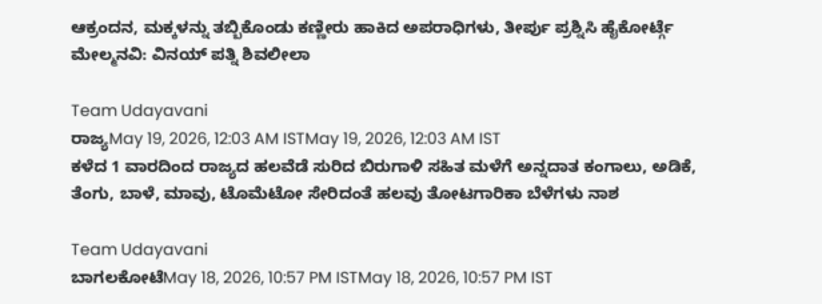ಆಕ್ರಂದನ, ಮಕ್ಕಳನ್ನು ತಬ್ಬಿಕೊಂಡು ಕಣ್ಣೀರು ಹಾಕಿದ ಅಪರಾಧಿಗಳು, ತೀರ್ಪು ಪ್ರಶ್ನಿಸಿ ಹೈಕೋರ್ಟ್ಗೆ ಮೇಲ್ಮನವಿ: ವಿನಯ್ ಪತ್ನಿ ಶಿವಲೀಲಾ

Team Udayavani
ರಾಜ್ಯMay 19, 2026, 12:03 AM ISTMay 19, 2026, 12:03 AM IST
ಕಳೆದ 1 ವಾರದಿಂದ ರಾಜ್ಯದ ಹಲವೆಡೆ ಸುರಿದ ಬಿರುಗಾಳಿ ಸಹಿತ ಮಳೆಗೆ ಅನ್ನದಾತ ಕಂಗಾಲು, ಅಡಿಕೆ, ತೆಂಗು, ಬಾಳೆ, ಮಾವು, ಟೊಮೆಟೋ ಸೇರಿದಂತೆ ಹಲವು ತೋಟಗಾರಿಕಾ ಬೆಳೆಗಳು ನಾಶ

Team Udayavani
ಬಾಗಲಕೋಟೆMay 18, 2026, 10:57 PM ISTMay 18, 2026, 10:57 PM IST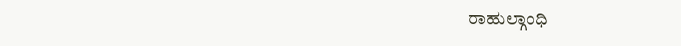ರಾಹುಲ್ಗಾಂಧಿ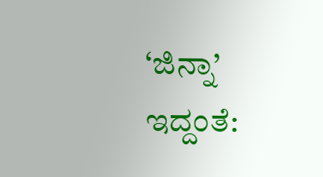‘ಜಿನ್ನಾ’ ಇದ್ದಂತೆ: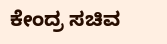ಕೇಂದ್ರ ಸಚಿವ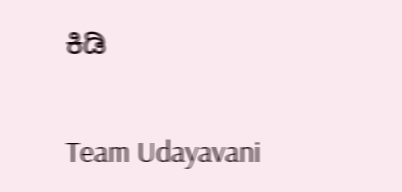ಕಿಡಿ

Team Udayavani